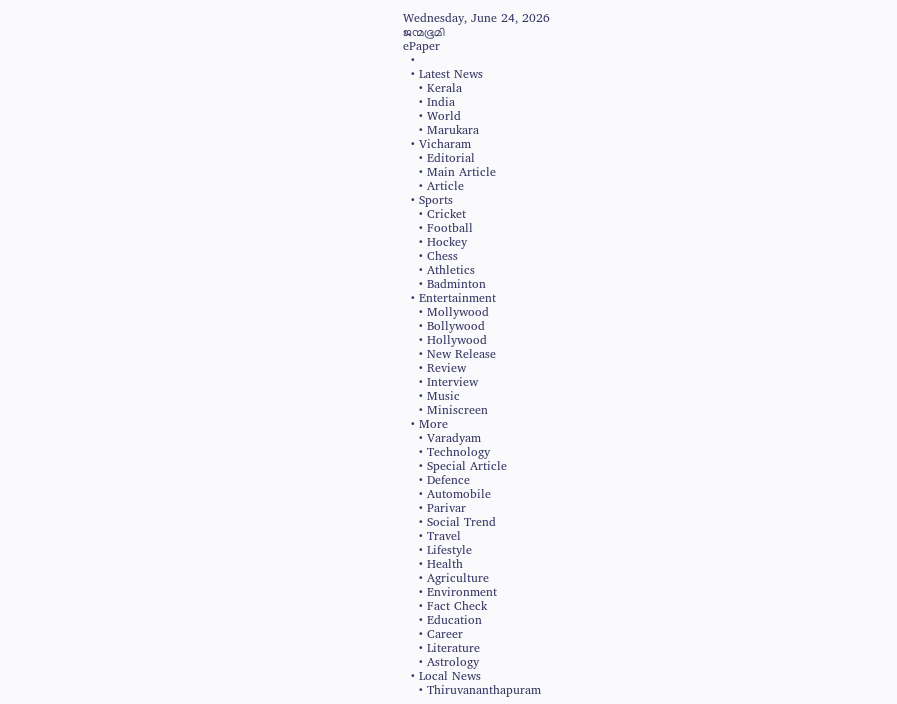Wednesday, June 24, 2026
ജന്മഭൂമി
ePaper
  •
  • Latest News
    • Kerala
    • India
    • World
    • Marukara
  • Vicharam
    • Editorial
    • Main Article
    • Article
  • Sports
    • Cricket
    • Football
    • Hockey
    • Chess
    • Athletics
    • Badminton
  • Entertainment
    • Mollywood
    • Bollywood
    • Hollywood
    • New Release
    • Review
    • Interview
    • Music
    • Miniscreen
  • More
    • Varadyam
    • Technology
    • Special Article
    • Defence
    • Automobile
    • Parivar
    • Social Trend
    • Travel
    • Lifestyle
    • Health
    • Agriculture
    • Environment
    • Fact Check
    • Education
    • Career
    • Literature
    • Astrology
  • Local News
    • Thiruvananthapuram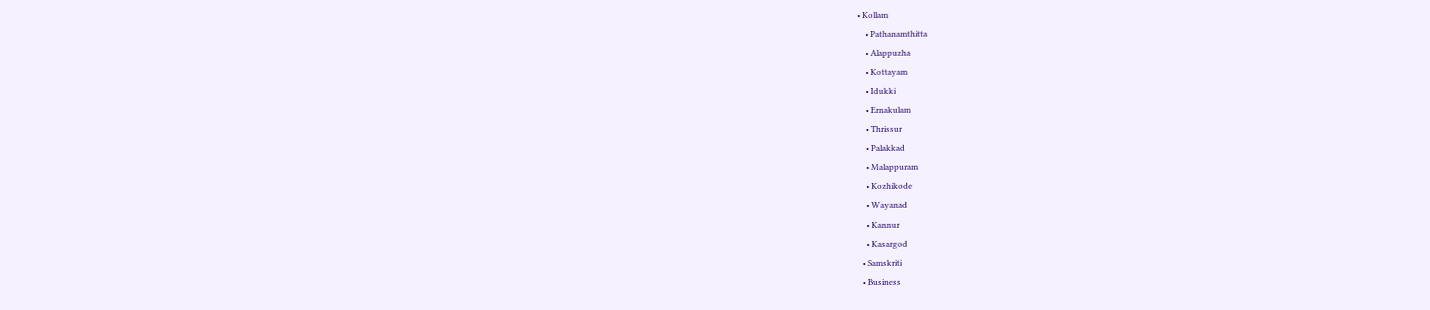• Kollam
    • Pathanamthitta
    • Alappuzha
    • Kottayam
    • Idukki
    • Ernakulam
    • Thrissur
    • Palakkad
    • Malappuram
    • Kozhikode
    • Wayanad
    • Kannur
    • Kasargod
  • Samskriti
  • Business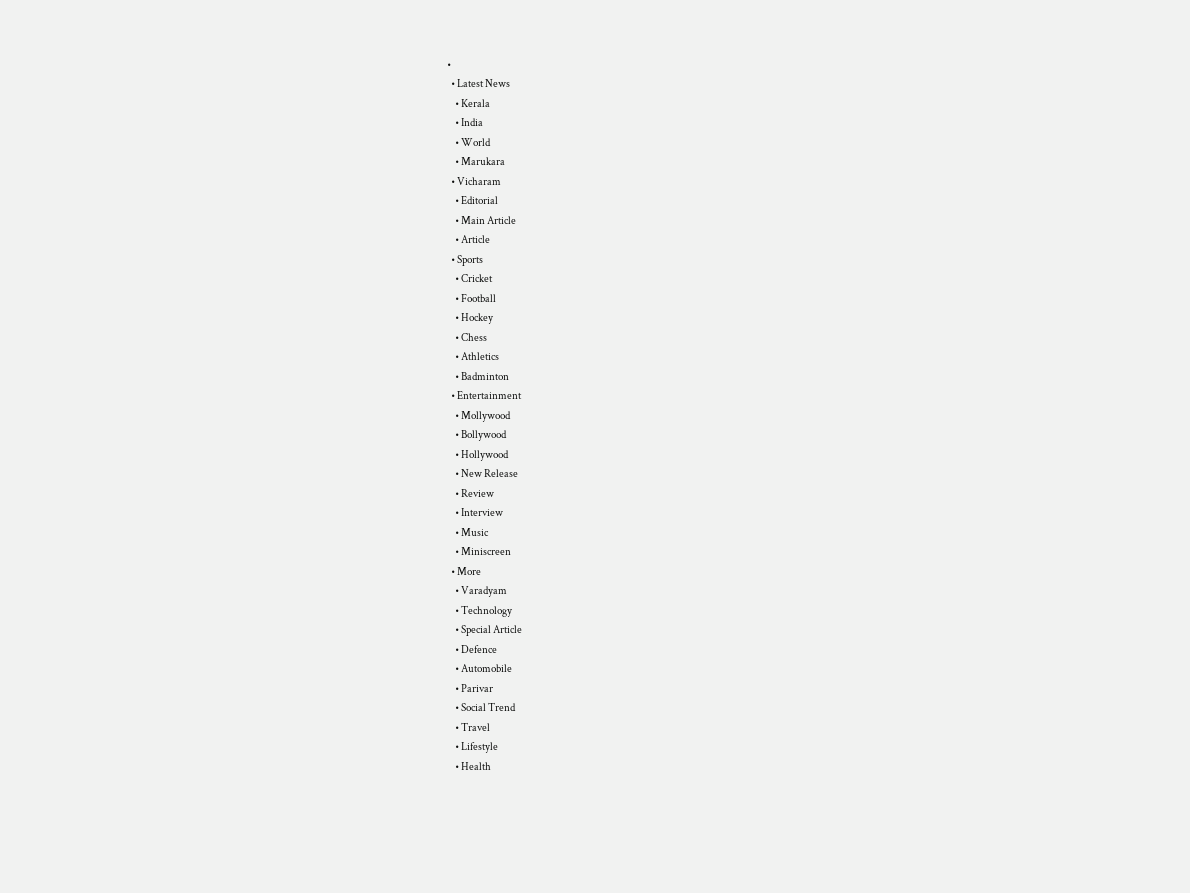•
  • Latest News
    • Kerala
    • India
    • World
    • Marukara
  • Vicharam
    • Editorial
    • Main Article
    • Article
  • Sports
    • Cricket
    • Football
    • Hockey
    • Chess
    • Athletics
    • Badminton
  • Entertainment
    • Mollywood
    • Bollywood
    • Hollywood
    • New Release
    • Review
    • Interview
    • Music
    • Miniscreen
  • More
    • Varadyam
    • Technology
    • Special Article
    • Defence
    • Automobile
    • Parivar
    • Social Trend
    • Travel
    • Lifestyle
    • Health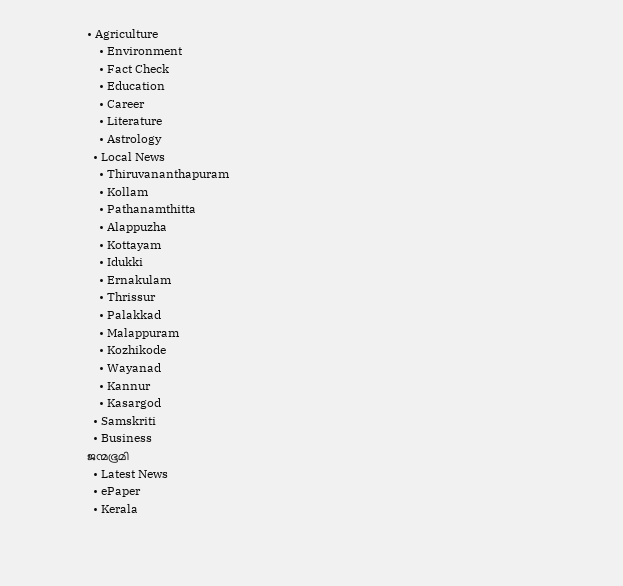• Agriculture
    • Environment
    • Fact Check
    • Education
    • Career
    • Literature
    • Astrology
  • Local News
    • Thiruvananthapuram
    • Kollam
    • Pathanamthitta
    • Alappuzha
    • Kottayam
    • Idukki
    • Ernakulam
    • Thrissur
    • Palakkad
    • Malappuram
    • Kozhikode
    • Wayanad
    • Kannur
    • Kasargod
  • Samskriti
  • Business
ജന്മഭൂമി
  • Latest News
  • ePaper
  • Kerala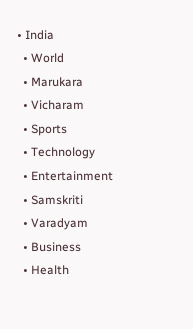• India
  • World
  • Marukara
  • Vicharam
  • Sports
  • Technology
  • Entertainment
  • Samskriti
  • Varadyam
  • Business
  • Health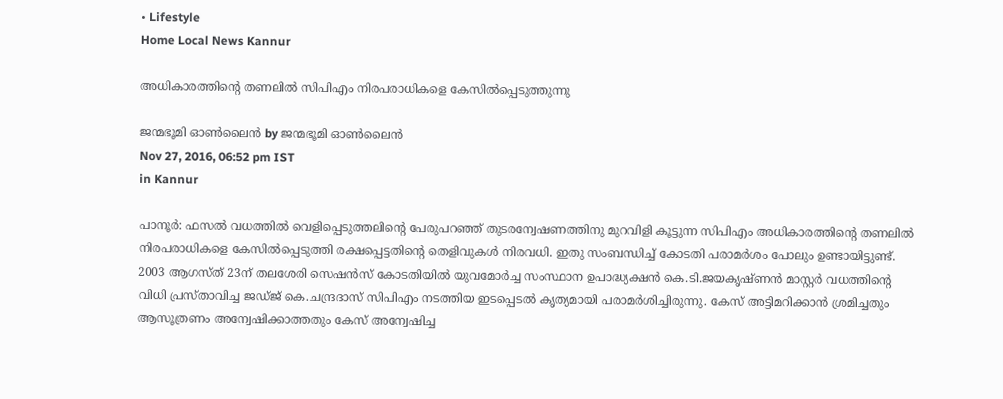• Lifestyle
Home Local News Kannur

അധികാരത്തിന്റെ തണലില്‍ സിപിഎം നിരപരാധികളെ കേസില്‍പ്പെടുത്തുന്നു

ജന്മഭൂമി ഓണ്‍ലൈന്‍ by ജന്മഭൂമി ഓണ്‍ലൈന്‍
Nov 27, 2016, 06:52 pm IST
in Kannur

പാനൂര്‍: ഫസല്‍ വധത്തില്‍ വെളിപ്പെടുത്തലിന്റെ പേരുപറഞ്ഞ് തുടരന്വേഷണത്തിനു മുറവിളി കൂട്ടുന്ന സിപിഎം അധികാരത്തിന്റെ തണലില്‍ നിരപരാധികളെ കേസില്‍പ്പെടുത്തി രക്ഷപ്പെട്ടതിന്റെ തെളിവുകള്‍ നിരവധി. ഇതു സംബന്ധിച്ച് കോടതി പരാമര്‍ശം പോലും ഉണ്ടായിട്ടുണ്ട്. 2003 ആഗസ്ത് 23ന് തലശേരി സെഷന്‍സ് കോടതിയില്‍ യുവമോര്‍ച്ച സംസ്ഥാന ഉപാദ്ധ്യക്ഷന്‍ കെ.ടി.ജയകൃഷ്ണന്‍ മാസ്റ്റര്‍ വധത്തിന്റെ വിധി പ്രസ്താവിച്ച ജഡ്ജ് കെ.ചന്ദ്രദാസ് സിപിഎം നടത്തിയ ഇടപ്പെടല്‍ കൃത്യമായി പരാമര്‍ശിച്ചിരുന്നു. കേസ് അട്ടിമറിക്കാന്‍ ശ്രമിച്ചതും ആസൂത്രണം അന്വേഷിക്കാത്തതും കേസ് അന്വേഷിച്ച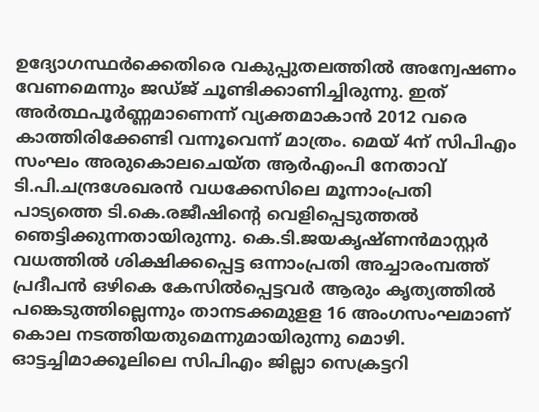ഉദ്യോഗസ്ഥര്‍ക്കെതിരെ വകുപ്പുതലത്തില്‍ അന്വേഷണം വേണമെന്നും ജഡ്ജ് ചൂണ്ടിക്കാണിച്ചിരുന്നു. ഇത് അര്‍ത്ഥപൂര്‍ണ്ണമാണെന്ന് വ്യക്തമാകാന്‍ 2012 വരെ കാത്തിരിക്കേണ്ടി വന്നൂവെന്ന് മാത്രം. മെയ് 4ന് സിപിഎം സംഘം അരുകൊലചെയ്ത ആര്‍എംപി നേതാവ് ടി.പി.ചന്ദ്രശേഖരന്‍ വധക്കേസിലെ മൂന്നാംപ്രതി പാട്യത്തെ ടി.കെ.രജീഷിന്റെ വെളിപ്പെടുത്തല്‍ ഞെട്ടിക്കുന്നതായിരുന്നു. കെ.ടി.ജയകൃഷ്ണന്‍മാസ്റ്റര്‍ വധത്തില്‍ ശിക്ഷിക്കപ്പെട്ട ഒന്നാംപ്രതി അച്ചാരംമ്പത്ത് പ്രദീപന്‍ ഒഴികെ കേസില്‍പ്പെട്ടവര്‍ ആരും കൃത്യത്തില്‍ പങ്കെടുത്തില്ലെന്നും താനടക്കമുളള 16 അംഗസംഘമാണ് കൊല നടത്തിയതുമെന്നുമായിരുന്നു മൊഴി. ഓട്ടച്ചിമാക്കൂലിലെ സിപിഎം ജില്ലാ സെക്രട്ടറി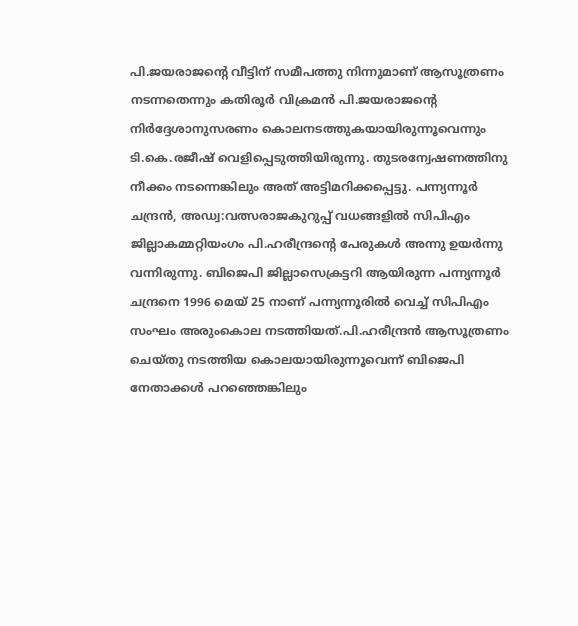പി.ജയരാജന്റെ വീട്ടിന് സമീപത്തു നിന്നുമാണ് ആസൂത്രണം നടന്നതെന്നും കതിരൂര്‍ വിക്രമന്‍ പി.ജയരാജന്റെ നിര്‍ദ്ദേശാനുസരണം കൊലനടത്തുകയായിരുന്നൂവെന്നും ടി.കെ.രജീഷ് വെളിപ്പെടുത്തിയിരുന്നു. തുടരന്വേഷണത്തിനു നീക്കം നടന്നെങ്കിലും അത് അട്ടിമറിക്കപ്പെട്ടു. പന്ന്യന്നൂര്‍ ചന്ദ്രന്‍, അഡ്വ:വത്സരാജകുറുപ്പ് വധങ്ങളില്‍ സിപിഎം ജില്ലാകമ്മറ്റിയംഗം പി.ഹരീന്ദ്രന്റെ പേരുകള്‍ അന്നു ഉയര്‍ന്നു വന്നിരുന്നു. ബിജെപി ജില്ലാസെക്രട്ടറി ആയിരുന്ന പന്ന്യന്നൂര്‍ ചന്ദ്രനെ 1996 മെയ് 25 നാണ് പന്ന്യന്നൂരില്‍ വെച്ച് സിപിഎം സംഘം അരുംകൊല നടത്തിയത്.പി.ഹരീന്ദ്രന്‍ ആസൂത്രണം ചെയ്തു നടത്തിയ കൊലയായിരുന്നൂവെന്ന് ബിജെപി നേതാക്കള്‍ പറഞ്ഞെങ്കിലും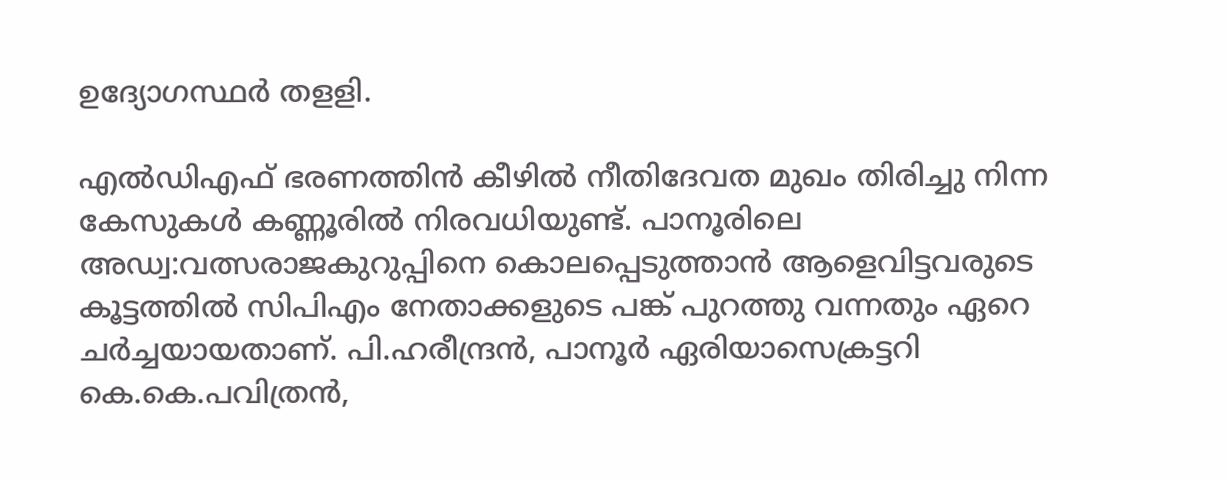ഉദ്യോഗസ്ഥര്‍ തളളി.

എല്‍ഡിഎഫ് ഭരണത്തിന്‍ കീഴില്‍ നീതിദേവത മുഖം തിരിച്ചു നിന്ന കേസുകള്‍ കണ്ണൂരില്‍ നിരവധിയുണ്ട്. പാനൂരിലെ അഡ്വ:വത്സരാജകുറുപ്പിനെ കൊലപ്പെടുത്താന്‍ ആളെവിട്ടവരുടെ കൂട്ടത്തില്‍ സിപിഎം നേതാക്കളുടെ പങ്ക് പുറത്തു വന്നതും ഏറെ ചര്‍ച്ചയായതാണ്. പി.ഹരീന്ദ്രന്‍, പാനൂര്‍ ഏരിയാസെക്രട്ടറി കെ.കെ.പവിത്രന്‍,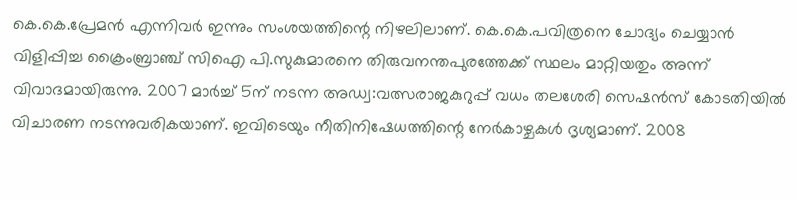കെ.കെ.പ്രേമന്‍ എന്നിവര്‍ ഇന്നും സംശയത്തിന്റെ നിഴലിലാണ്. കെ.കെ.പവിത്രനെ ചോദ്യം ചെയ്യാന്‍ വിളിപ്പിച്ച ക്രൈംബ്രാഞ്ച് സിഐ പി.സുകുമാരനെ തിരുവനന്തപുരത്തേക്ക് സ്ഥലം മാറ്റിയതും അന്ന് വിവാദമായിരുന്നു. 2007 മാര്‍ച്ച് 5ന് നടന്ന അഡ്വ:വത്സരാജകുറുപ്പ് വധം തലശേരി സെഷന്‍സ് കോടതിയില്‍ വിചാരണ നടന്നുവരികയാണ്. ഇവിടെയും നീതിനിഷേധത്തിന്റെ നേര്‍കാഴ്ചകള്‍ ദൃശ്യമാണ്. 2008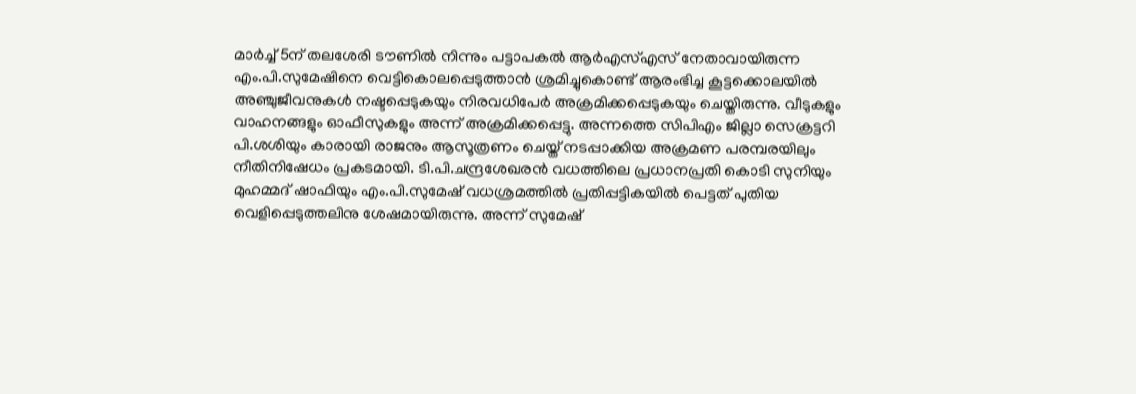മാര്‍ച്ച് 5ന് തലശേരി ടൗണില്‍ നിന്നും പട്ടാപകല്‍ ആര്‍എസ്എസ് നേതാവായിരുന്ന എം.പി.സുമേഷിനെ വെട്ടികൊലപ്പെടുത്താന്‍ ശ്രമിച്ചുകൊണ്ട് ആരംഭിച്ച കൂട്ടക്കൊലയില്‍ അഞ്ചുജീവനുകള്‍ നഷ്ടപ്പെടുകയും നിരവധിപേര്‍ അക്രമിക്കപ്പെടുകയും ചെയ്തിരുന്നു. വീടുകളും വാഹനങ്ങളും ഓഫീസുകളും അന്ന് അക്രമിക്കപ്പെട്ടു. അന്നത്തെ സിപിഎം ജില്ലാ സെക്രട്ടറി പി.ശശിയും കാരായി രാജനും ആസൂത്രണം ചെയ്ത് നടപ്പാക്കിയ അക്രമണ പരമ്പരയിലും നീതിനിഷേധം പ്രകടമായി. ടി.പി.ചന്ദ്രശേഖരന്‍ വധത്തിലെ പ്രധാനപ്രതി കൊടി സുനിയും മുഹമ്മദ് ഷാഫിയും എം.പി.സുമേഷ് വധശ്രമത്തില്‍ പ്രതിപ്പട്ടികയില്‍ പെട്ടത് പുതിയ വെളിപ്പെടുത്തലിനു ശേഷമായിരുന്നു. അന്ന് സുമേഷ്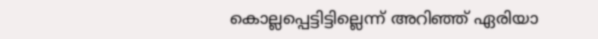കൊല്ലപ്പെട്ടിട്ടില്ലെന്ന് അറിഞ്ഞ് ഏരിയാ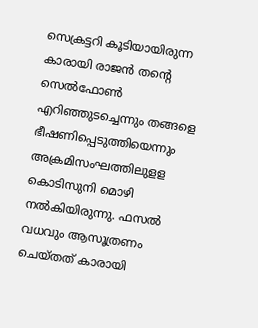സെക്രട്ടറി കൂടിയായിരുന്ന കാരായി രാജന്‍ തന്റെ സെല്‍ഫോണ്‍ എറിഞ്ഞുടച്ചെന്നും തങ്ങളെ ഭീഷണിപ്പെടുത്തിയെന്നും അക്രമിസംഘത്തിലുളള കൊടിസുനി മൊഴി നല്‍കിയിരുന്നു. ഫസല്‍ വധവും ആസൂത്രണം ചെയ്തത് കാരായി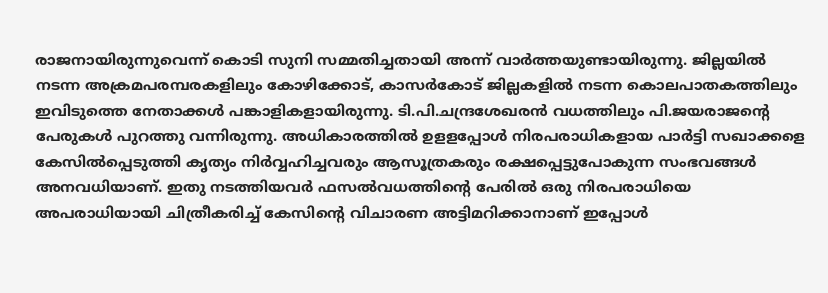രാജനായിരുന്നുവെന്ന് കൊടി സുനി സമ്മതിച്ചതായി അന്ന് വാര്‍ത്തയുണ്ടായിരുന്നു. ജില്ലയില്‍ നടന്ന അക്രമപരമ്പരകളിലും കോഴിക്കോട്, കാസര്‍കോട് ജില്ലകളില്‍ നടന്ന കൊലപാതകത്തിലും ഇവിടുത്തെ നേതാക്കള്‍ പങ്കാളികളായിരുന്നു. ടി.പി.ചന്ദ്രശേഖരന്‍ വധത്തിലും പി.ജയരാജന്റെ പേരുകള്‍ പുറത്തു വന്നിരുന്നു. അധികാരത്തില്‍ ഉളളപ്പോള്‍ നിരപരാധികളായ പാര്‍ട്ടി സഖാക്കളെ കേസില്‍പ്പെടുത്തി കൃത്യം നിര്‍വ്വഹിച്ചവരും ആസൂത്രകരും രക്ഷപ്പെട്ടുപോകുന്ന സംഭവങ്ങള്‍ അനവധിയാണ്. ഇതു നടത്തിയവര്‍ ഫസല്‍വധത്തിന്റെ പേരില്‍ ഒരു നിരപരാധിയെ അപരാധിയായി ചിത്രീകരിച്ച് കേസിന്റെ വിചാരണ അട്ടിമറിക്കാനാണ് ഇപ്പോള്‍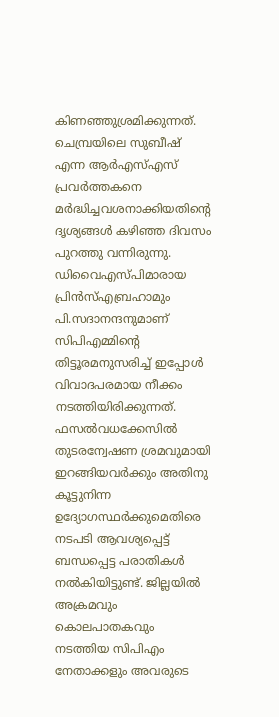കിണഞ്ഞുശ്രമിക്കുന്നത്. ചെമ്പ്രയിലെ സുബീഷ് എന്ന ആര്‍എസ്എസ് പ്രവര്‍ത്തകനെ മര്‍ദ്ധിച്ചവശനാക്കിയതിന്റെ ദൃശ്യങ്ങള്‍ കഴിഞ്ഞ ദിവസം പുറത്തു വന്നിരുന്നു. ഡിവൈഎസ്പിമാരായ പ്രിന്‍സ്എബ്രഹാമും പി.സദാനന്ദനുമാണ് സിപിഎമ്മിന്റെ തിട്ടൂരമനുസരിച്ച് ഇപ്പോള്‍ വിവാദപരമായ നീക്കം നടത്തിയിരിക്കുന്നത്. ഫസല്‍വധക്കേസില്‍ തുടരന്വേഷണ ശ്രമവുമായി ഇറങ്ങിയവര്‍ക്കും അതിനു കൂട്ടുനിന്ന ഉദ്യോഗസ്ഥര്‍ക്കുമെതിരെ നടപടി ആവശ്യപ്പെട്ട് ബന്ധപ്പെട്ട പരാതികള്‍ നല്‍കിയിട്ടുണ്ട്. ജില്ലയില്‍ അക്രമവും കൊലപാതകവും നടത്തിയ സിപിഎം നേതാക്കളും അവരുടെ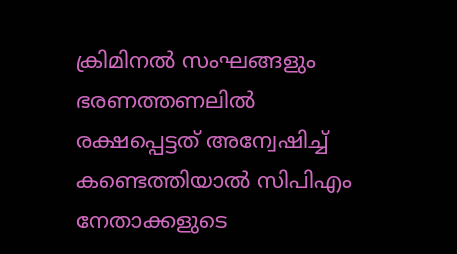ക്രിമിനല്‍ സംഘങ്ങളും ഭരണത്തണലില്‍ രക്ഷപ്പെട്ടത് അന്വേഷിച്ച് കണ്ടെത്തിയാല്‍ സിപിഎം നേതാക്കളുടെ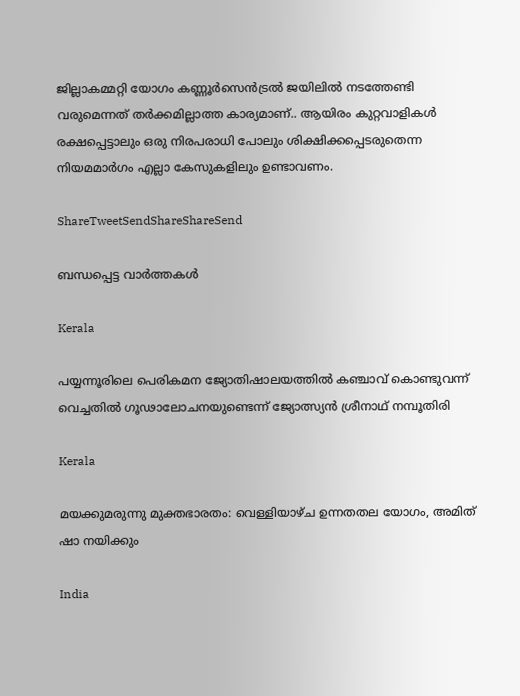ജില്ലാകമ്മറ്റി യോഗം കണ്ണൂര്‍സെന്‍ട്രല്‍ ജയിലില്‍ നടത്തേണ്ടി വരുമെന്നത് തര്‍ക്കമില്ലാത്ത കാര്യമാണ്.. ആയിരം കുറ്റവാളികള്‍ രക്ഷപ്പെട്ടാലും ഒരു നിരപരാധി പോലും ശിക്ഷിക്കപ്പെടരുതെന്ന നിയമമാര്‍ഗം എല്ലാ കേസുകളിലും ഉണ്ടാവണം.

ShareTweetSendShareShareSend

ബന്ധപ്പെട്ട വാര്‍ത്തകള്‍

Kerala

പയ്യന്നൂരിലെ പെരികമന ജ്യോതിഷാലയത്തില്‍ കഞ്ചാവ് കൊണ്ടുവന്ന് വെച്ചതില്‍ ഗൂഢാലോചനയുണ്ടെന്ന് ജ്യോത്സ്യന്‍ ശ്രീനാഥ് നമ്പൂതിരി

Kerala

മയക്കുമരുന്നു മുക്തഭാരതം: വെള്ളിയാഴ്ച ഉന്നതതല യോഗം, അമിത് ഷാ നയിക്കും

India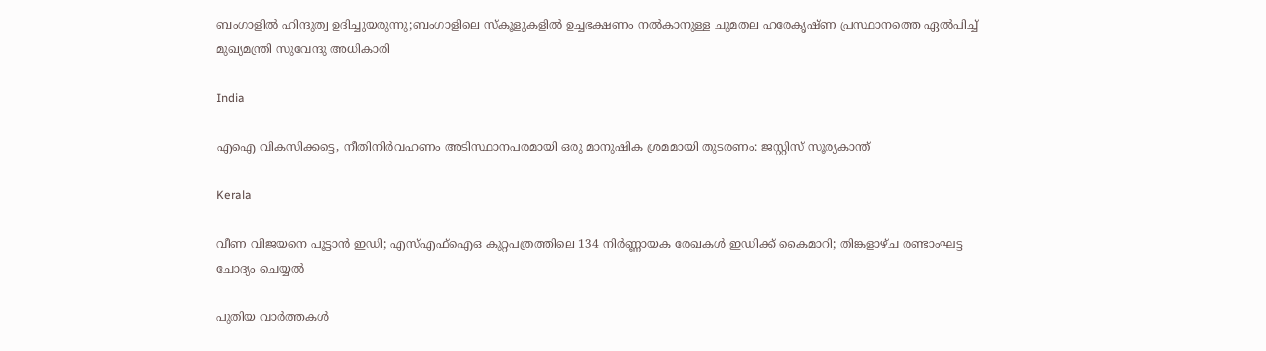ബംഗാളില്‍ ഹിന്ദുത്വ ഉദിച്ചുയരുന്നു;ബംഗാളിലെ സ്കൂളുകളില്‍ ഉച്ചഭക്ഷണം നല്‍കാനുള്ള ചുമതല ഹരേകൃഷ്ണ പ്രസ്ഥാനത്തെ ഏല്‍പിച്ച് മുഖ്യമന്ത്രി സുവേന്ദു അധികാരി

India

എഐ വികസിക്കട്ടെ, നീതിനിര്‍വഹണം അടിസ്ഥാനപരമായി ഒരു മാനുഷിക ശ്രമമായി തുടരണം: ജസ്റ്റിസ് സൂര്യകാന്ത്

Kerala

വീണ വിജയനെ പൂട്ടാന്‍ ഇഡി; എസ്എഫ്‌ഐഒ കുറ്റപത്രത്തിലെ 134 നിര്‍ണ്ണായക രേഖകള്‍ ഇഡിക്ക് കൈമാറി; തിങ്കളാഴ്ച രണ്ടാംഘട്ട ചോദ്യം ചെയ്യല്‍

പുതിയ വാര്‍ത്തകള്‍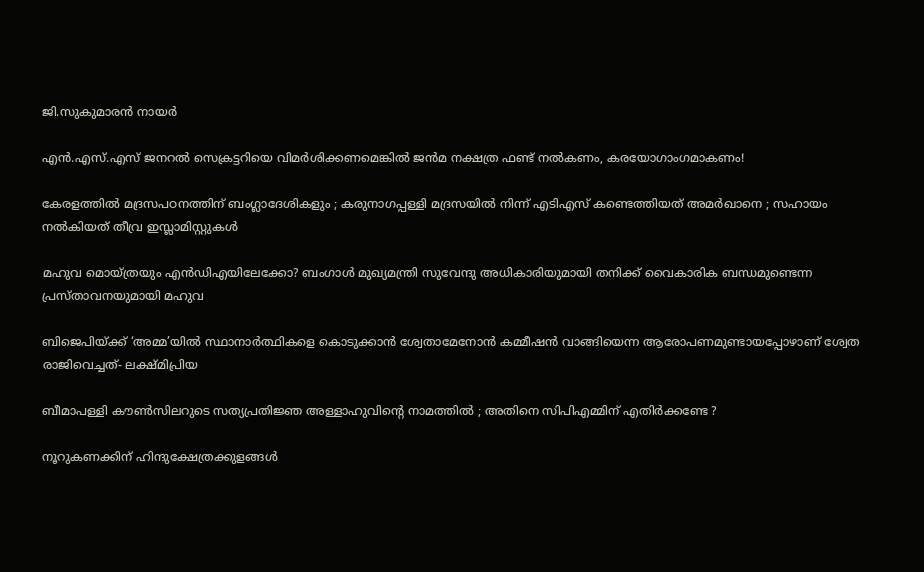ജി.സുകുമാരൻ നായർ

എന്‍.എസ്.എസ് ജനറല്‍ സെക്രട്ടറിയെ വിമര്‍ശിക്കണമെങ്കില്‍ ജന്‍മ നക്ഷത്ര ഫണ്ട് നല്‍കണം, കരയോഗാംഗമാകണം!

കേരളത്തിൽ മദ്രസപഠനത്തിന് ബംഗ്ലാദേശികളും ; കരുനാഗപ്പള്ളി മദ്രസയിൽ നിന്ന് എടിഎസ് കണ്ടെത്തിയത് അമർഖാനെ ; സഹായം നൽകിയത് തീവ്ര ഇസ്ലാമിസ്റ്റുകൾ

മഹുവ മൊയ്ത്രയും എന്‍ഡിഎയിലേക്കോ? ബംഗാൾ മുഖ്യമന്ത്രി സുവേന്ദു അധികാരിയുമായി തനിക്ക് വൈകാരിക ബന്ധമുണ്ടെന്ന പ്രസ്താവനയുമായി മഹുവ

ബിജെപിയ്‌ക്ക് ‘അമ്മ’യില്‍ സ്ഥാനാര്‍ത്ഥികളെ കൊടുക്കാന്‍ ശ്വേതാമേനോന്‍ കമ്മീഷന്‍ വാങ്ങിയെന്ന ആരോപണമുണ്ടായപ്പോഴാണ് ശ്വേത രാജിവെച്ചത്- ലക്ഷ്മിപ്രിയ

ബീമാപള്ളി കൗൺസിലറുടെ സത്യപ്രതിജ്ഞ അള്ളാഹുവിന്റെ നാമത്തിൽ ; അതിനെ സിപിഎമ്മിന് എതിർക്കണ്ടേ ?

നൂറുകണക്കിന് ഹിന്ദുക്ഷേത്രക്കുളങ്ങള്‍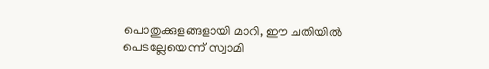പൊതുക്കുളങ്ങളായി മാറി, ഈ ചതിയില്‍ പെടല്ലേയെന്ന് സ്വാമി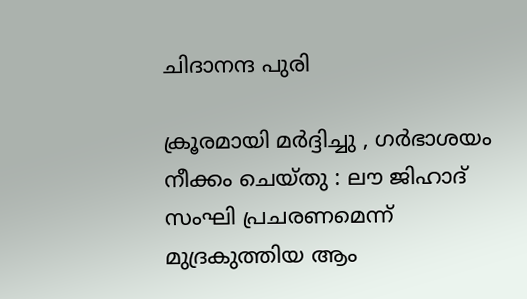ചിദാനന്ദ പുരി

ക്രൂരമായി മർദ്ദിച്ചു , ഗർഭാശയം നീക്കം ചെയ്തു : ലൗ ജിഹാദ് സംഘി പ്രചരണമെന്ന് മുദ്രകുത്തിയ ആം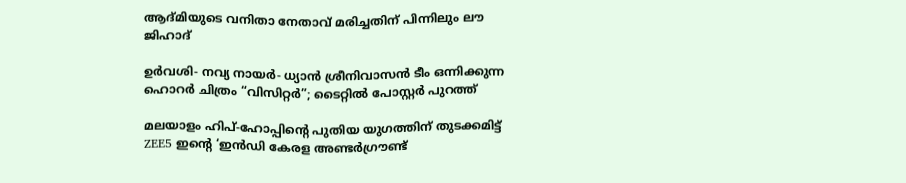ആദ്മിയുടെ വനിതാ നേതാവ് മരിച്ചതിന് പിന്നിലും ലൗ ജിഹാദ്

ഉർവശി- നവ്യ നായർ- ധ്യാൻ ശ്രീനിവാസൻ ടീം ഒന്നിക്കുന്ന ഹൊറർ ചിത്രം “വിസിറ്റർ”; ടൈറ്റിൽ പോസ്റ്റർ പുറത്ത്

മലയാളം ഹിപ്-ഹോപ്പിന്റെ പുതിയ യുഗത്തിന് തുടക്കമിട്ട് ZEE5 ഇന്റെ ‘ഇൻഡി കേരള അണ്ടർഗ്രൗണ്ട്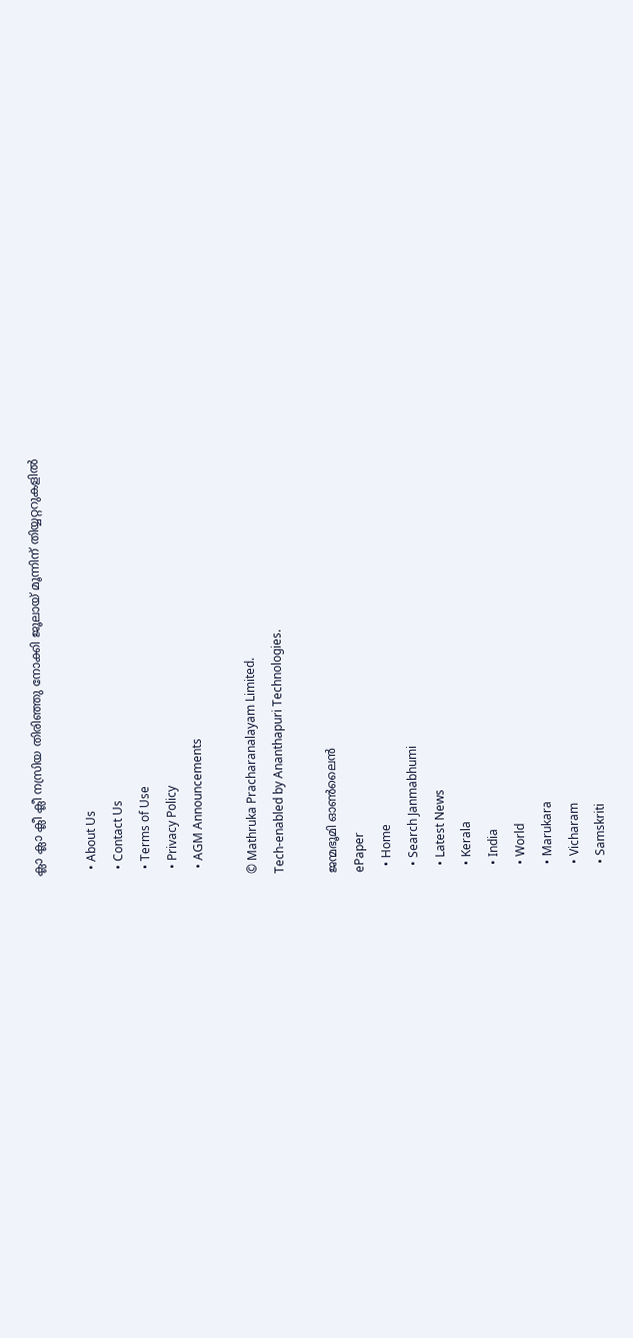ക്ലാ ക്ലാ ക്ലീ ക്ലീ നസ്രിയ തിരിഞ്ഞു നോക്കി ജൂലായ് മൂന്നിന് തിയ്യറ്ററുകളിൽ

  • About Us
  • Contact Us
  • Terms of Use
  • Privacy Policy
  • AGM Announcements

© Mathruka Pracharanalayam Limited.
Tech-enabled by Ananthapuri Technologies.

ജന്മഭൂമി ഓണ്‍ലൈന്‍
ePaper
  • Home
  • Search Janmabhumi
  • Latest News
  • Kerala
  • India
  • World
  • Marukara
  • Vicharam
  • Samskriti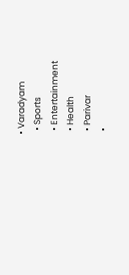• Varadyam
  • Sports
  • Entertainment
  • Health
  • Parivar
  •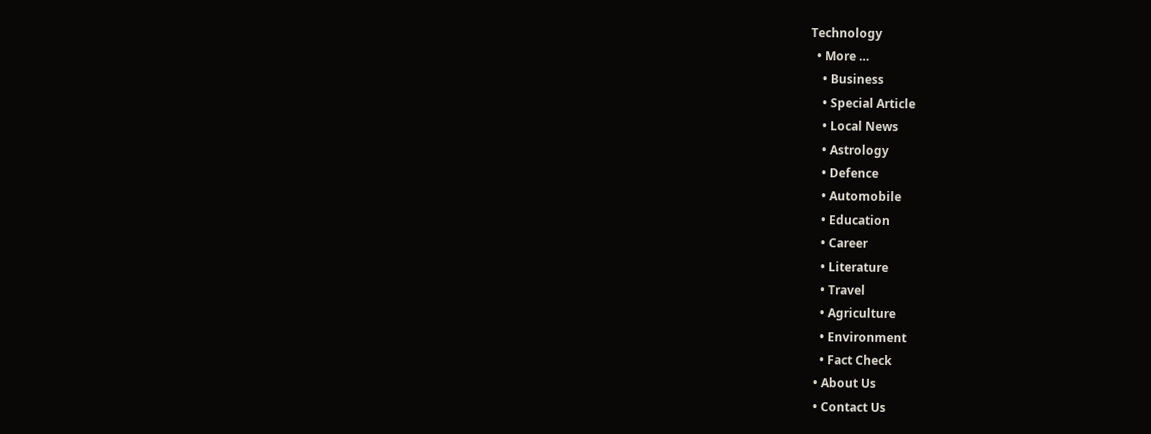Technology
  • More …
    • Business
    • Special Article
    • Local News
    • Astrology
    • Defence
    • Automobile
    • Education
    • Career
    • Literature
    • Travel
    • Agriculture
    • Environment
    • Fact Check
  • About Us
  • Contact Us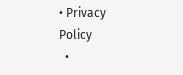• Privacy Policy
  •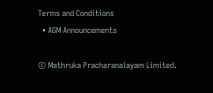Terms and Conditions
  • AGM Announcements

© Mathruka Pracharanalayam Limited.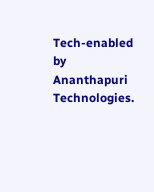Tech-enabled by Ananthapuri Technologies.